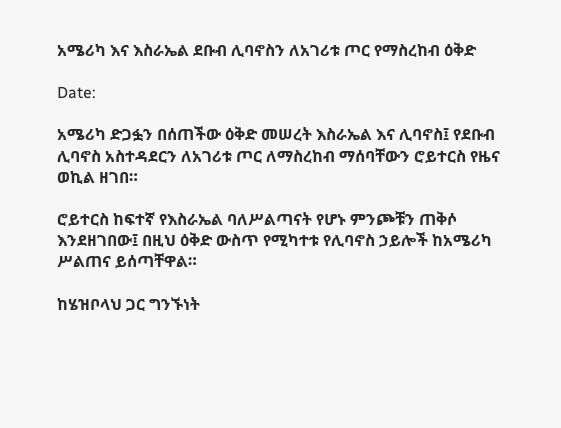አሜሪካ እና እስራኤል ደቡብ ሊባኖስን ለአገሪቱ ጦር የማስረከብ ዕቅድ

Date:

አሜሪካ ድጋፏን በሰጠችው ዕቅድ መሠረት እስራኤል እና ሊባኖስ፤ የደቡብ ሊባኖስ አስተዳደርን ለአገሪቱ ጦር ለማስረከብ ማሰባቸውን ሮይተርስ የዜና ወኪል ዘገበ።

ሮይተርስ ከፍተኛ የእስራኤል ባለሥልጣናት የሆኑ ምንጮቹን ጠቅሶ እንደዘገበው፤ በዚህ ዕቅድ ውስጥ የሚካተቱ የሊባኖስ ኃይሎች ከአሜሪካ ሥልጠና ይሰጣቸዋል።

ከሄዝቦላህ ጋር ግንኙነት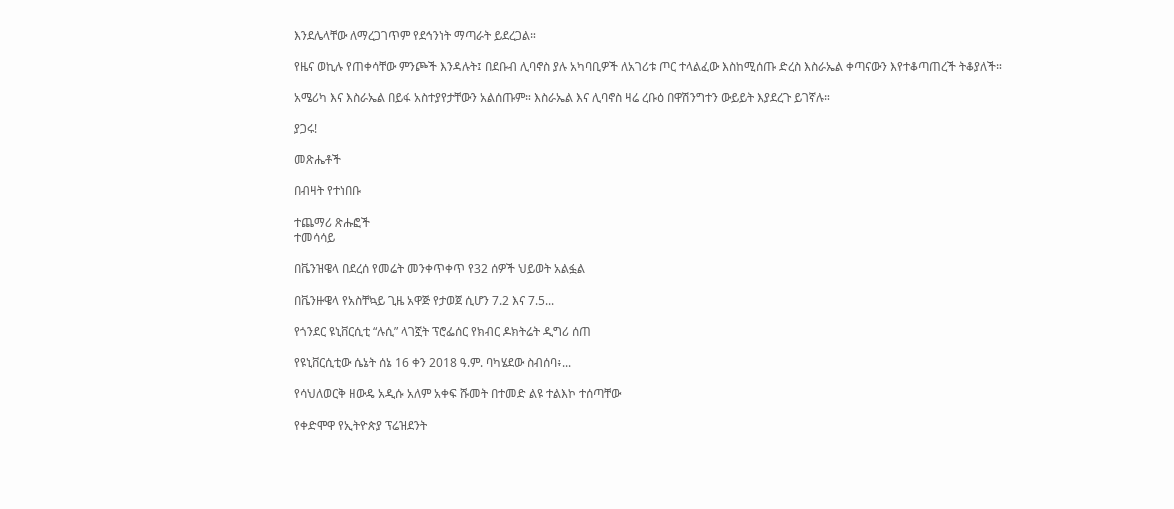እንደሌላቸው ለማረጋገጥም የደኅንነት ማጣራት ይደረጋል።

የዜና ወኪሉ የጠቀሳቸው ምንጮች እንዳሉት፤ በደቡብ ሊባኖስ ያሉ አካባቢዎች ለአገሪቱ ጦር ተላልፈው እስከሚሰጡ ድረስ እስራኤል ቀጣናውን እየተቆጣጠረች ትቆያለች።

አሜሪካ እና እስራኤል በይፋ አስተያየታቸውን አልሰጡም። እስራኤል እና ሊባኖስ ዛሬ ረቡዕ በዋሽንግተን ውይይት እያደረጉ ይገኛሉ።

ያጋሩ!

መጽሔቶች

በብዛት የተነበቡ

ተጨማሪ ጽሑፎች
ተመሳሳይ

በቬንዝዌላ በደረሰ የመሬት መንቀጥቀጥ የ32 ሰዎች ህይወት አልፏል

በቬንዙዌላ የአስቸኳይ ጊዜ አዋጅ የታወጀ ሲሆን 7.2 እና 7.5...

የጎንደር ዩኒቨርሲቲ “ሉሲ” ላገኟት ፕሮፌሰር የክብር ዶክትሬት ዲግሪ ሰጠ

የዩኒቨርሲቲው ሴኔት ሰኔ 16 ቀን 2018 ዓ.ም. ባካሄደው ስብሰባ፥...

የሳህለወርቅ ዘውዴ አዲሱ አለም አቀፍ ሹመት በተመድ ልዩ ተልእኮ ተሰጣቸው

የቀድሞዋ የኢትዮጵያ ፕሬዝደንት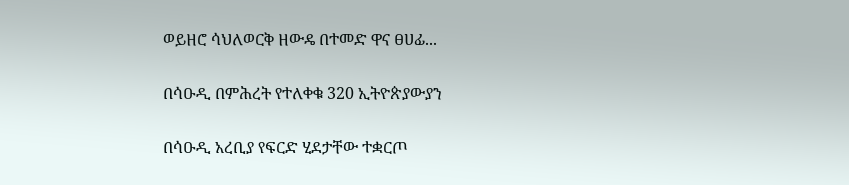ወይዘሮ ሳህለወርቅ ዘውዴ በተመድ ዋና ፀሀፊ...

በሳዑዲ በምሕረት የተለቀቁ 320 ኢትዮጵያውያን

በሳዑዲ አረቢያ የፍርድ ሂደታቸው ተቋርጦ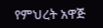የምህረት አዋጅ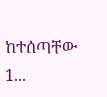ከተሰጣቸው 1...